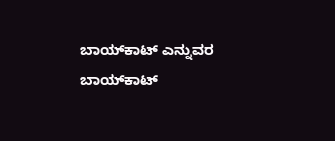ಬಾಯ್‌ಕಾಟ್ ಎನ್ನುವರ ಬಾಯ್‌ಕಾಟ್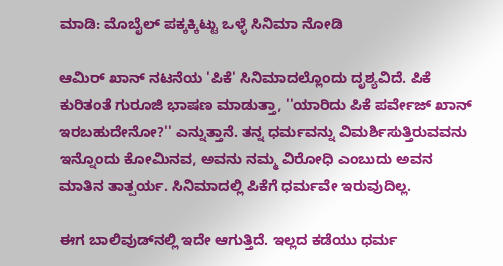ಮಾಡಿ: ಮೊಬೈಲ್ ಪಕ್ಕಕ್ಕಿಟ್ಟು ಒಳ್ಳೆ ಸಿನಿಮಾ ನೋಡಿ

ಆಮಿರ್ ಖಾನ್ ನಟನೆಯ 'ಪಿಕೆ' ಸಿನಿಮಾದಲ್ಲೊಂದು ದೃಶ್ಯವಿದೆ. ಪಿಕೆ ಕುರಿತಂತೆ ಗುರೂಜಿ ಭಾಷಣ ಮಾಡುತ್ತಾ, ''ಯಾರಿದು ಪಿಕೆ ಪರ್ವೇಜ್ ಖಾನ್ ಇರಬಹುದೇನೋ?'' ಎನ್ನುತ್ತಾನೆ. ತನ್ನ ಧರ್ಮವನ್ನು ವಿಮರ್ಶಿಸುತ್ತಿರುವವನು ಇನ್ನೊಂದು ಕೋಮಿನವ, ಅವನು ನಮ್ಮ ವಿರೋಧಿ ಎಂಬುದು ಅವನ ಮಾತಿನ ತಾತ್ಪರ್ಯ. ಸಿನಿಮಾದಲ್ಲಿ ಪಿಕೆಗೆ ಧರ್ಮವೇ ಇರುವುದಿಲ್ಲ.

ಈಗ ಬಾಲಿವುಡ್‌ನಲ್ಲಿ ಇದೇ ಆಗುತ್ತಿದೆ. ಇಲ್ಲದ ಕಡೆಯು ಧರ್ಮ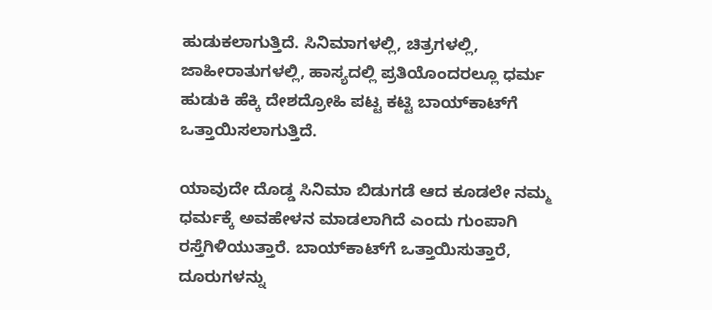ಹುಡುಕಲಾಗುತ್ತಿದೆ. ಸಿನಿಮಾಗಳಲ್ಲಿ, ಚಿತ್ರಗಳಲ್ಲಿ, ಜಾಹೀರಾತುಗಳಲ್ಲಿ, ಹಾಸ್ಯದಲ್ಲಿ ಪ್ರತಿಯೊಂದರಲ್ಲೂ ಧರ್ಮ ಹುಡುಕಿ ಹೆಕ್ಕಿ ದೇಶದ್ರೋಹಿ ಪಟ್ಟ ಕಟ್ಟಿ ಬಾಯ್‌ಕಾಟ್‌ಗೆ ಒತ್ತಾಯಿಸಲಾಗುತ್ತಿದೆ.

ಯಾವುದೇ ದೊಡ್ಡ ಸಿನಿಮಾ ಬಿಡುಗಡೆ ಆದ ಕೂಡಲೇ ನಮ್ಮ ಧರ್ಮಕ್ಕೆ ಅವಹೇಳನ ಮಾಡಲಾಗಿದೆ ಎಂದು ಗುಂಪಾಗಿ ರಸ್ತೆಗಿಳಿಯುತ್ತಾರೆ. ಬಾಯ್‌ಕಾಟ್‌ಗೆ ಒತ್ತಾಯಿಸುತ್ತಾರೆ, ದೂರುಗಳನ್ನು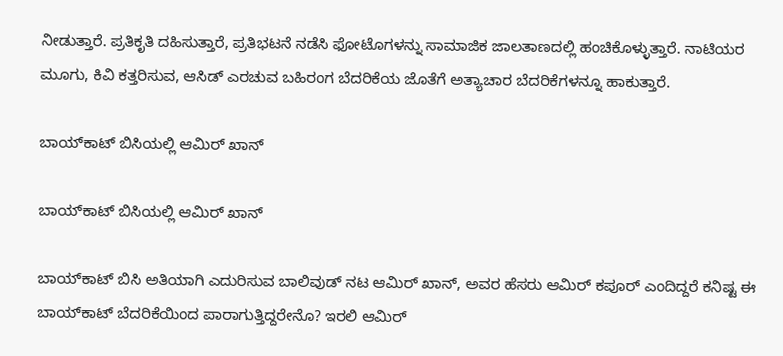ನೀಡುತ್ತಾರೆ. ಪ್ರತಿಕೃತಿ ದಹಿಸುತ್ತಾರೆ, ಪ್ರತಿಭಟನೆ ನಡೆಸಿ ಫೋಟೊಗಳನ್ನು ಸಾಮಾಜಿಕ ಜಾಲತಾಣದಲ್ಲಿ ಹಂಚಿಕೊಳ್ಳುತ್ತಾರೆ. ನಾಟಿಯರ ಮೂಗು, ಕಿವಿ ಕತ್ತರಿಸುವ, ಆಸಿಡ್ ಎರಚುವ ಬಹಿರಂಗ ಬೆದರಿಕೆಯ ಜೊತೆಗೆ ಅತ್ಯಾಚಾರ ಬೆದರಿಕೆಗಳನ್ನೂ ಹಾಕುತ್ತಾರೆ.

ಬಾಯ್‌ಕಾಟ್ ಬಿಸಿಯಲ್ಲಿ ಆಮಿರ್ ಖಾನ್

ಬಾಯ್‌ಕಾಟ್ ಬಿಸಿಯಲ್ಲಿ ಆಮಿರ್ ಖಾನ್

ಬಾಯ್‌ಕಾಟ್ ಬಿಸಿ ಅತಿಯಾಗಿ ಎದುರಿಸುವ ಬಾಲಿವುಡ್ ನಟ ಆಮಿರ್ ಖಾನ್, ಅವರ ಹೆಸರು ಆಮಿರ್ ಕಪೂರ್ ಎಂದಿದ್ದರೆ ಕನಿಷ್ಟ ಈ ಬಾಯ್‌ಕಾಟ್ ಬೆದರಿಕೆಯಿಂದ ಪಾರಾಗುತ್ತಿದ್ದರೇನೊ? ಇರಲಿ ಆಮಿರ್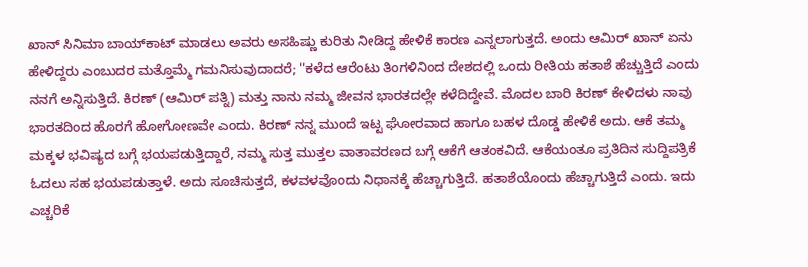ಖಾನ್‌ ಸಿನಿಮಾ ಬಾಯ್‌ಕಾಟ್ ಮಾಡಲು ಅವರು ಅಸಹಿಷ್ಣು ಕುರಿತು ನೀಡಿದ್ದ ಹೇಳಿಕೆ ಕಾರಣ ಎನ್ನಲಾಗುತ್ತದೆ. ಅಂದು ಆಮಿರ್ ಖಾನ್ ಏನು ಹೇಳಿದ್ದರು ಎಂಬುದರ ಮತ್ತೊಮ್ಮೆ ಗಮನಿಸುವುದಾದರೆ; ''ಕಳೆದ ಆರೆಂಟು ತಿಂಗಳಿನಿಂದ ದೇಶದಲ್ಲಿ ಒಂದು ರೀತಿಯ ಹತಾಶೆ ಹೆಚ್ಚುತ್ತಿದೆ ಎಂದು ನನಗೆ ಅನ್ನಿಸುತ್ತಿದೆ. ಕಿರಣ್ (ಆಮಿರ್ ಪತ್ನಿ) ಮತ್ತು ನಾನು ನಮ್ಮ ಜೀವನ ಭಾರತದಲ್ಲೇ ಕಳೆದಿದ್ದೇವೆ. ಮೊದಲ ಬಾರಿ ಕಿರಣ್ ಕೇಳಿದಳು ನಾವು ಭಾರತದಿಂದ ಹೊರಗೆ ಹೋಗೋಣವೇ ಎಂದು. ಕಿರಣ್ ನನ್ನ ಮುಂದೆ ಇಟ್ಟ ಘೋರವಾದ ಹಾಗೂ ಬಹಳ ದೊಡ್ಡ ಹೇಳಿಕೆ ಅದು. ಆಕೆ ತಮ್ಮ ಮಕ್ಕಳ ಭವಿಷ್ಯದ ಬಗ್ಗೆ ಭಯಪಡುತ್ತಿದ್ದಾರೆ, ನಮ್ಮ ಸುತ್ತ ಮುತ್ತಲ ವಾತಾವರಣದ ಬಗ್ಗೆ ಆಕೆಗೆ ಆತಂಕವಿದೆ. ಆಕೆಯಂತೂ ಪ್ರತಿದಿನ ಸುದ್ದಿಪತ್ರಿಕೆ ಓದಲು ಸಹ ಭಯಪಡುತ್ತಾಳೆ. ಅದು ಸೂಚಿಸುತ್ತದೆ, ಕಳವಳವೊಂದು ನಿಧಾನಕ್ಕೆ ಹೆಚ್ಚಾಗುತ್ತಿದೆ. ಹತಾಶೆಯೊಂದು ಹೆಚ್ಚಾಗುತ್ತಿದೆ ಎಂದು. ಇದು ಎಚ್ಚರಿಕೆ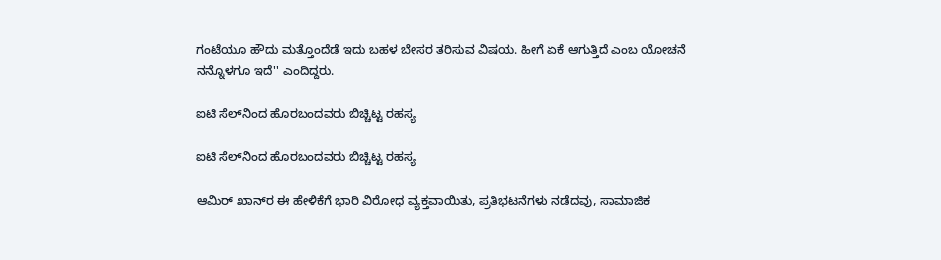ಗಂಟೆಯೂ ಹೌದು ಮತ್ತೊಂದೆಡೆ ಇದು ಬಹಳ ಬೇಸರ ತರಿಸುವ ವಿಷಯ. ಹೀಗೆ ಏಕೆ ಆಗುತ್ತಿದೆ ಎಂಬ ಯೋಚನೆ ನನ್ನೊಳಗೂ ಇದೆ'' ಎಂದಿದ್ದರು.

ಐಟಿ ಸೆಲ್‌ನಿಂದ ಹೊರಬಂದವರು ಬಿಚ್ಚಿಟ್ಟ ರಹಸ್ಯ

ಐಟಿ ಸೆಲ್‌ನಿಂದ ಹೊರಬಂದವರು ಬಿಚ್ಚಿಟ್ಟ ರಹಸ್ಯ

ಆಮಿರ್ ಖಾನ್‌ರ ಈ ಹೇಳಿಕೆಗೆ ಭಾರಿ ವಿರೋಧ ವ್ಯಕ್ತವಾಯಿತು, ಪ್ರತಿಭಟನೆಗಳು ನಡೆದವು, ಸಾಮಾಜಿಕ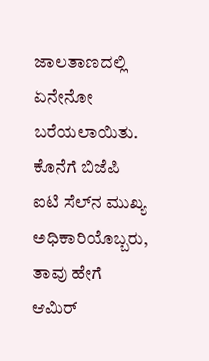ಜಾಲತಾಣದಲ್ಲಿ ಏನೇನೋ ಬರೆಯಲಾಯಿತು. ಕೊನೆಗೆ ಬಿಜೆಪಿ ಐಟಿ ಸೆಲ್‌ನ ಮುಖ್ಯ ಅಧಿಕಾರಿಯೊಬ್ಬರು, ತಾವು ಹೇಗೆ ಆಮಿರ್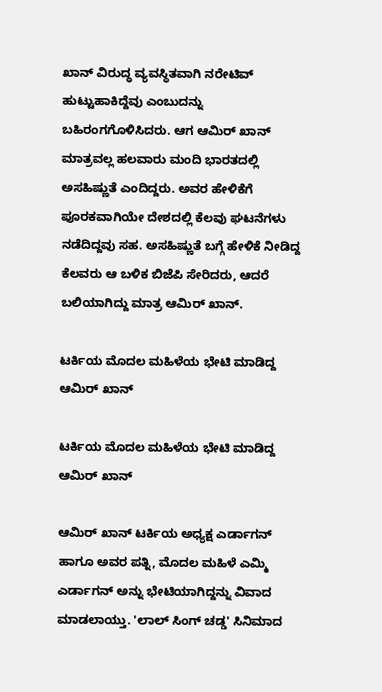ಖಾನ್ ವಿರುದ್ಧ ವ್ಯವಸ್ಥಿತವಾಗಿ ನರೇಟಿವ್ ಹುಟ್ಟುಹಾಕಿದ್ದೆವು ಎಂಬುದನ್ನು ಬಹಿರಂಗಗೊಳಿಸಿದರು. ಆಗ ಆಮಿರ್ ಖಾನ್ ಮಾತ್ರವಲ್ಲ ಹಲವಾರು ಮಂದಿ ಭಾರತದಲ್ಲಿ ಅಸಹಿಷ್ಣುತೆ ಎಂದಿದ್ದರು. ಅವರ ಹೇಳಿಕೆಗೆ ಪೂರಕವಾಗಿಯೇ ದೇಶದಲ್ಲಿ ಕೆಲವು ಘಟನೆಗಳು ನಡೆದಿದ್ದವು ಸಹ. ಅಸಹಿಷ್ಣುತೆ ಬಗ್ಗೆ ಹೇಳಿಕೆ ನೀಡಿದ್ದ ಕೆಲವರು ಆ ಬಳಿಕ ಬಿಜೆಪಿ ಸೇರಿದರು, ಆದರೆ ಬಲಿಯಾಗಿದ್ದು ಮಾತ್ರ ಆಮಿರ್ ಖಾನ್.

ಟರ್ಕಿಯ ಮೊದಲ ಮಹಿಳೆಯ ಭೇಟಿ ಮಾಡಿದ್ದ ಆಮಿರ್ ಖಾನ್

ಟರ್ಕಿಯ ಮೊದಲ ಮಹಿಳೆಯ ಭೇಟಿ ಮಾಡಿದ್ದ ಆಮಿರ್ ಖಾನ್

ಆಮಿರ್ ಖಾನ್ ಟರ್ಕಿಯ ಅಧ್ಯಕ್ಷ ಎರ್ಡಾಗನ್ ಹಾಗೂ ಅವರ ಪತ್ನಿ, ಮೊದಲ ಮಹಿಳೆ ಎಮ್ಮಿ ಎರ್ಡಾಗನ್ ಅನ್ನು ಭೇಟಿಯಾಗಿದ್ದನ್ನು ವಿವಾದ ಮಾಡಲಾಯ್ತು. 'ಲಾಲ್ ಸಿಂಗ್ ಚಡ್ಡ' ಸಿನಿಮಾದ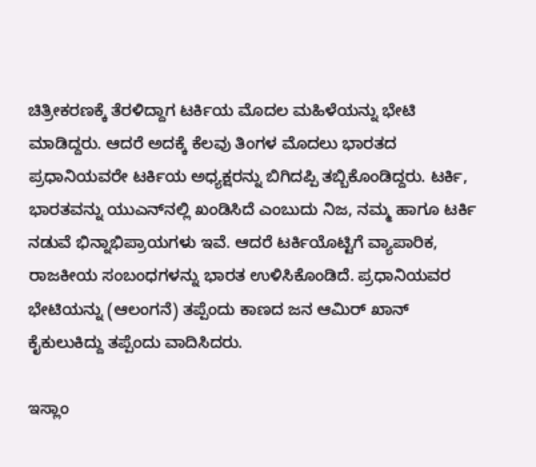ಚಿತ್ರೀಕರಣಕ್ಕೆ ತೆರಳಿದ್ದಾಗ ಟರ್ಕಿಯ ಮೊದಲ ಮಹಿಳೆಯನ್ನು ಭೇಟಿ ಮಾಡಿದ್ದರು. ಆದರೆ ಅದಕ್ಕೆ ಕೆಲವು ತಿಂಗಳ ಮೊದಲು ಭಾರತದ ಪ್ರಧಾನಿಯವರೇ ಟರ್ಕಿಯ ಅಧ್ಯಕ್ಷರನ್ನು ಬಿಗಿದಪ್ಪಿ ತಬ್ಬಿಕೊಂಡಿದ್ದರು. ಟರ್ಕಿ, ಭಾರತವನ್ನು ಯುಎನ್‌ನಲ್ಲಿ ಖಂಡಿಸಿದೆ ಎಂಬುದು ನಿಜ, ನಮ್ಮ ಹಾಗೂ ಟರ್ಕಿ ನಡುವೆ ಭಿನ್ನಾಭಿಪ್ರಾಯಗಳು ಇವೆ. ಆದರೆ ಟರ್ಕಿಯೊಟ್ಟಿಗೆ ವ್ಯಾಪಾರಿಕ, ರಾಜಕೀಯ ಸಂಬಂಧಗಳನ್ನು ಭಾರತ ಉಳಿಸಿಕೊಂಡಿದೆ. ಪ್ರಧಾನಿಯವರ ಭೇಟಿಯನ್ನು (ಆಲಂಗನೆ) ತಪ್ಪೆಂದು ಕಾಣದ ಜನ ಆಮಿರ್ ಖಾನ್‌ ಕೈಕುಲುಕಿದ್ದು ತಪ್ಪೆಂದು ವಾದಿಸಿದರು.

ಇಸ್ಲಾಂ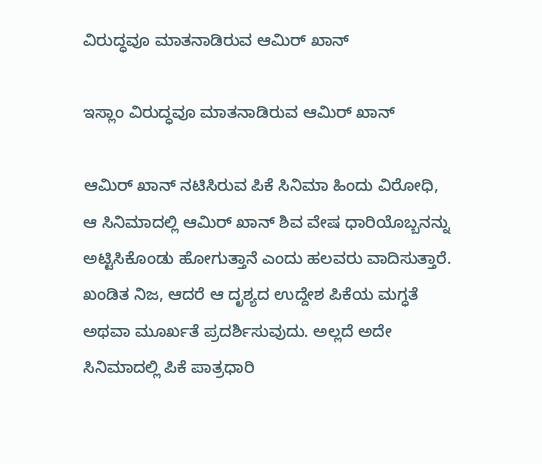ವಿರುದ್ಧವೂ ಮಾತನಾಡಿರುವ ಆಮಿರ್ ಖಾನ್

ಇಸ್ಲಾಂ ವಿರುದ್ಧವೂ ಮಾತನಾಡಿರುವ ಆಮಿರ್ ಖಾನ್

ಆಮಿರ್ ಖಾನ್ ನಟಿಸಿರುವ ಪಿಕೆ ಸಿನಿಮಾ ಹಿಂದು ವಿರೋಧಿ, ಆ ಸಿನಿಮಾದಲ್ಲಿ ಆಮಿರ್ ಖಾನ್ ಶಿವ ವೇಷ ಧಾರಿಯೊಬ್ಬನನ್ನು ಅಟ್ಟಿಸಿಕೊಂಡು ಹೋಗುತ್ತಾನೆ ಎಂದು ಹಲವರು ವಾದಿಸುತ್ತಾರೆ. ಖಂಡಿತ ನಿಜ, ಆದರೆ ಆ ದೃಶ್ಯದ ಉದ್ದೇಶ ಪಿಕೆಯ ಮಗ್ಧತೆ ಅಥವಾ ಮೂರ್ಖತೆ ಪ್ರದರ್ಶಿಸುವುದು. ಅಲ್ಲದೆ ಅದೇ ಸಿನಿಮಾದಲ್ಲಿ ಪಿಕೆ ಪಾತ್ರಧಾರಿ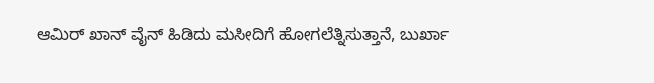ಆಮಿರ್ ಖಾನ್ ವೈನ್ ಹಿಡಿದು ಮಸೀದಿಗೆ ಹೋಗಲೆತ್ನಿಸುತ್ತಾನೆ, ಬುರ್ಖಾ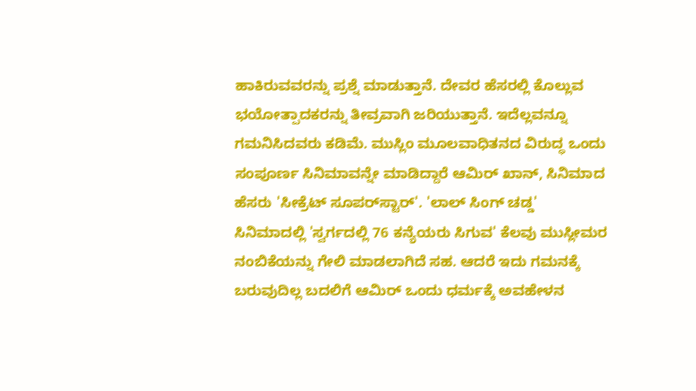ಹಾಕಿರುವವರನ್ನು ಪ್ರಶ್ನೆ ಮಾಡುತ್ತಾನೆ. ದೇವರ ಹೆಸರಲ್ಲಿ ಕೊಲ್ಲುವ ಭಯೋತ್ಪಾದಕರನ್ನು ತೀವ್ರವಾಗಿ ಜರಿಯುತ್ತಾನೆ. ಇದೆಲ್ಲವನ್ನೂ ಗಮನಿಸಿದವರು ಕಡಿಮೆ. ಮುಸ್ಲಿಂ ಮೂಲವಾಧಿತನದ ವಿರುದ್ಧ ಒಂದು ಸಂಪೂರ್ಣ ಸಿನಿಮಾವನ್ನೇ ಮಾಡಿದ್ದಾರೆ ಆಮಿರ್ ಖಾನ್, ಸಿನಿಮಾದ ಹೆಸರು 'ಸೀಕ್ರೆಟ್ ಸೂಪರ್‌ಸ್ಟಾರ್'. 'ಲಾಲ್ ಸಿಂಗ್ ಚಡ್ಡ' ಸಿನಿಮಾದಲ್ಲಿ 'ಸ್ವರ್ಗದಲ್ಲಿ 76 ಕನ್ಯೆಯರು ಸಿಗುವ' ಕೆಲವು ಮುಸ್ಲೀಮರ ನಂಬಿಕೆಯನ್ನು ಗೇಲಿ ಮಾಡಲಾಗಿದೆ ಸಹ. ಆದರೆ ಇದು ಗಮನಕ್ಕೆ ಬರುವುದಿಲ್ಲ ಬದಲಿಗೆ ಆಮಿರ್ ಒಂದು ಧರ್ಮಕ್ಕೆ ಅವಹೇಳನ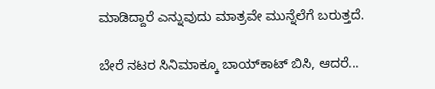ಮಾಡಿದ್ದಾರೆ ಎನ್ನುವುದು ಮಾತ್ರವೇ ಮುನ್ನೆಲೆಗೆ ಬರುತ್ತದೆ.

ಬೇರೆ ನಟರ ಸಿನಿಮಾಕ್ಕೂ ಬಾಯ್‌ಕಾಟ್ ಬಿಸಿ, ಆದರೆ...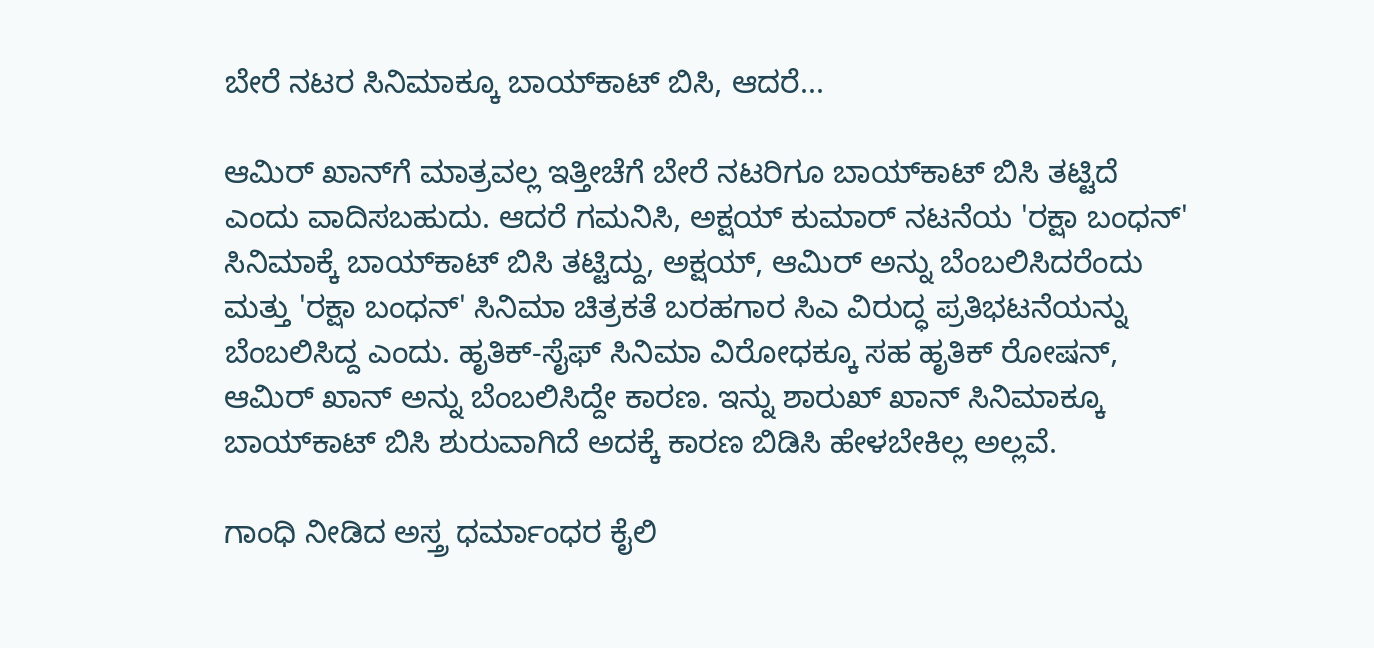ಬೇರೆ ನಟರ ಸಿನಿಮಾಕ್ಕೂ ಬಾಯ್‌ಕಾಟ್ ಬಿಸಿ, ಆದರೆ...

ಆಮಿರ್ ಖಾನ್‌ಗೆ ಮಾತ್ರವಲ್ಲ ಇತ್ತೀಚೆಗೆ ಬೇರೆ ನಟರಿಗೂ ಬಾಯ್‌ಕಾಟ್ ಬಿಸಿ ತಟ್ಟಿದೆ ಎಂದು ವಾದಿಸಬಹುದು. ಆದರೆ ಗಮನಿಸಿ, ಅಕ್ಷಯ್‌ ಕುಮಾರ್ ನಟನೆಯ 'ರಕ್ಷಾ ಬಂಧನ್' ಸಿನಿಮಾಕ್ಕೆ ಬಾಯ್‌ಕಾಟ್ ಬಿಸಿ ತಟ್ಟಿದ್ದು, ಅಕ್ಷಯ್, ಆಮಿರ್ ಅನ್ನು ಬೆಂಬಲಿಸಿದರೆಂದು ಮತ್ತು 'ರಕ್ಷಾ ಬಂಧನ್' ಸಿನಿಮಾ ಚಿತ್ರಕತೆ ಬರಹಗಾರ ಸಿಎ ವಿರುದ್ಧ ಪ್ರತಿಭಟನೆಯನ್ನು ಬೆಂಬಲಿಸಿದ್ದ ಎಂದು. ಹೃತಿಕ್-ಸೈಫ್ ಸಿನಿಮಾ ವಿರೋಧಕ್ಕೂ ಸಹ ಹೃತಿಕ್ ರೋಷನ್, ಆಮಿರ್ ಖಾನ್ ಅನ್ನು ಬೆಂಬಲಿಸಿದ್ದೇ ಕಾರಣ. ಇನ್ನು ಶಾರುಖ್ ಖಾನ್ ಸಿನಿಮಾಕ್ಕೂ ಬಾಯ್‌ಕಾಟ್ ಬಿಸಿ ಶುರುವಾಗಿದೆ ಅದಕ್ಕೆ ಕಾರಣ ಬಿಡಿಸಿ ಹೇಳಬೇಕಿಲ್ಲ ಅಲ್ಲವೆ.

ಗಾಂಧಿ ನೀಡಿದ ಅಸ್ತ್ರ ಧರ್ಮಾಂಧರ ಕೈಲಿ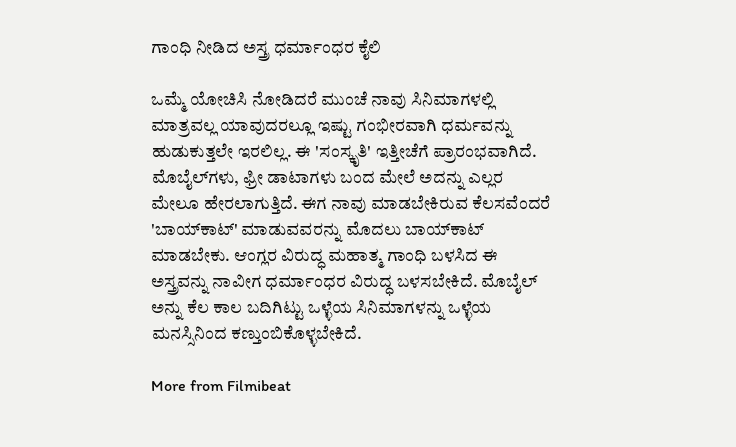ಗಾಂಧಿ ನೀಡಿದ ಅಸ್ತ್ರ ಧರ್ಮಾಂಧರ ಕೈಲಿ

ಒಮ್ಮೆ ಯೋಚಿಸಿ ನೋಡಿದರೆ ಮುಂಚೆ ನಾವು ಸಿನಿಮಾಗಳಲ್ಲಿ ಮಾತ್ರವಲ್ಲ ಯಾವುದರಲ್ಲೂ ಇಷ್ಟು ಗಂಭೀರವಾಗಿ ಧರ್ಮವನ್ನು ಹುಡುಕುತ್ತಲೇ ಇರಲಿಲ್ಲ. ಈ 'ಸಂಸ್ಕೃತಿ' ಇತ್ತೀಚೆಗೆ ಪ್ರಾರಂಭವಾಗಿದೆ. ಮೊಬೈಲ್‌ಗಳು, ಫ್ರೀ ಡಾಟಾಗಳು ಬಂದ ಮೇಲೆ ಅದನ್ನು ಎಲ್ಲರ ಮೇಲೂ ಹೇರಲಾಗುತ್ತಿದೆ. ಈಗ ನಾವು ಮಾಡಬೇಕಿರುವ ಕೆಲಸವೆಂದರೆ 'ಬಾಯ್‌ಕಾಟ್' ಮಾಡುವವರನ್ನು ಮೊದಲು ಬಾಯ್‌ಕಾಟ್ ಮಾಡಬೇಕು. ಆಂಗ್ಲರ ವಿರುದ್ಧ ಮಹಾತ್ಮ ಗಾಂಧಿ ಬಳಸಿದ ಈ ಅಸ್ತ್ರವನ್ನು ನಾವೀಗ ಧರ್ಮಾಂಧರ ವಿರುದ್ಧ ಬಳಸಬೇಕಿದೆ. ಮೊಬೈಲ್ ಅನ್ನು ಕೆಲ ಕಾಲ ಬದಿಗಿಟ್ಟು ಒಳ್ಳೆಯ ಸಿನಿಮಾಗಳನ್ನು ಒಳ್ಳೆಯ ಮನಸ್ಸಿನಿಂದ ಕಣ್ತುಂಬಿಕೊಳ್ಳಬೇಕಿದೆ.

More from Filmibeat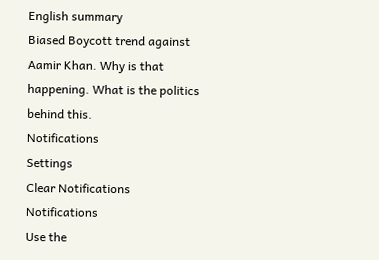English summary
Biased Boycott trend against Aamir Khan. Why is that happening. What is the politics behind this.
Notifications
Settings
Clear Notifications
Notifications
Use the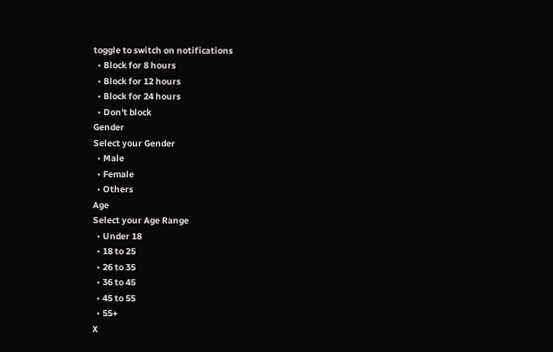toggle to switch on notifications
  • Block for 8 hours
  • Block for 12 hours
  • Block for 24 hours
  • Don't block
Gender
Select your Gender
  • Male
  • Female
  • Others
Age
Select your Age Range
  • Under 18
  • 18 to 25
  • 26 to 35
  • 36 to 45
  • 45 to 55
  • 55+
X